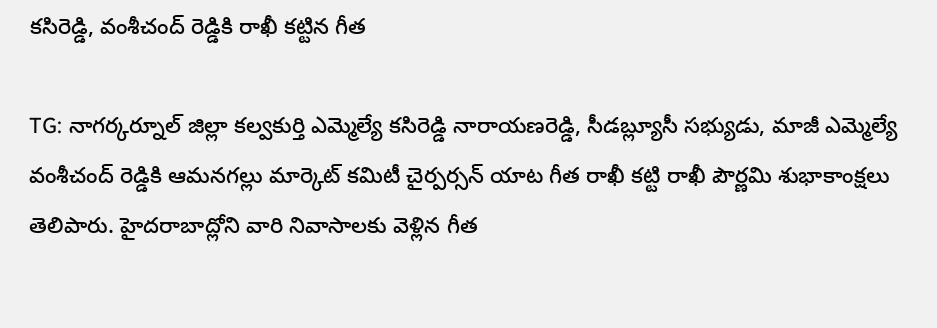కసిరెడ్డి, వంశీచంద్ రెడ్డికి రాఖీ కట్టిన గీత

TG: నాగర్కర్నూల్ జిల్లా కల్వకుర్తి ఎమ్మెల్యే కసిరెడ్డి నారాయణరెడ్డి, సీడబ్ల్యూసీ సభ్యుడు, మాజీ ఎమ్మెల్యే వంశీచంద్ రెడ్డికి ఆమనగల్లు మార్కెట్ కమిటీ చైర్పర్సన్ యాట గీత రాఖీ కట్టి రాఖీ పౌర్ణమి శుభాకాంక్షలు తెలిపారు. హైదరాబాద్లోని వారి నివాసాలకు వెళ్లిన గీత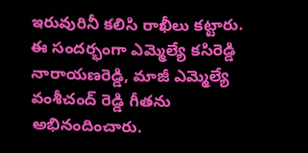ఇరువురినీ కలిసి రాఖీలు కట్టారు. ఈ సందర్భంగా ఎమ్మెల్యే కసిరెడ్డి నారాయణరెడ్డి, మాజీ ఎమ్మెల్యే వంశీచంద్ రెడ్డి గీతను అభినందించారు.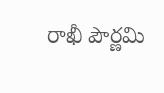రాఖీ పౌర్ణమి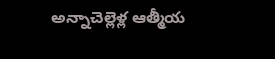అన్నాచెల్లెళ్ల ఆత్మీయ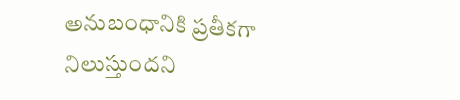అనుబంధానికి ప్రతీకగా నిలుస్తుందని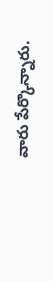వారు పేర్కొన్నారు.